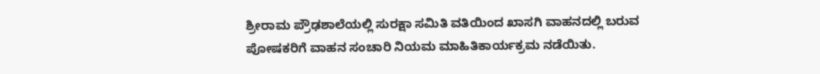ಶ್ರೀರಾಮ ಪ್ರೌಢಶಾಲೆಯಲ್ಲಿ ಸುರಕ್ಷಾ ಸಮಿತಿ ವತಿಯಿಂದ ಖಾಸಗಿ ವಾಹನದಲ್ಲಿ ಬರುವ ಪೋಷಕರಿಗೆ ವಾಹನ ಸಂಚಾರಿ ನಿಯಮ ಮಾಹಿತಿಕಾರ್ಯಕ್ರಮ ನಡೆಯಿತು.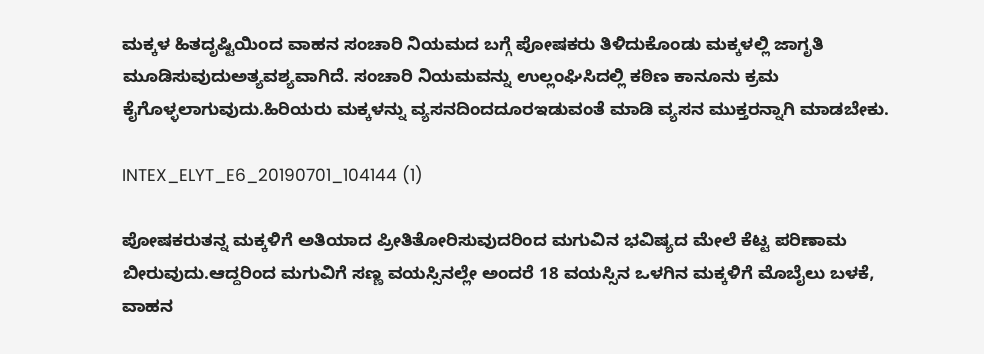ಮಕ್ಕಳ ಹಿತದೃಷ್ಟಿಯಿಂದ ವಾಹನ ಸಂಚಾರಿ ನಿಯಮದ ಬಗ್ಗೆ ಪೋಷಕರು ತಿಳಿದುಕೊಂಡು ಮಕ್ಕಳಲ್ಲಿ ಜಾಗೃತಿ ಮೂಡಿಸುವುದುಅತ್ಯವಶ್ಯವಾಗಿದೆ. ಸಂಚಾರಿ ನಿಯಮವನ್ನು ಉಲ್ಲಂಘಿಸಿದಲ್ಲಿ ಕಠಿಣ ಕಾನೂನು ಕ್ರಮ ಕೈಗೊಳ್ಳಲಾಗುವುದು.ಹಿರಿಯರು ಮಕ್ಕಳನ್ನು ವ್ಯಸನದಿಂದದೂರಇಡುವಂತೆ ಮಾಡಿ ವ್ಯಸನ ಮುಕ್ತರನ್ನಾಗಿ ಮಾಡಬೇಕು.

INTEX_ELYT_E6_20190701_104144 (1)

ಪೋಷಕರುತನ್ನ ಮಕ್ಕಳಿಗೆ ಅತಿಯಾದ ಪ್ರೀತಿತೋರಿಸುವುದರಿಂದ ಮಗುವಿನ ಭವಿಷ್ಯದ ಮೇಲೆ ಕೆಟ್ಟ ಪರಿಣಾಮ ಬೀರುವುದು.ಆದ್ದರಿಂದ ಮಗುವಿಗೆ ಸಣ್ಣ ವಯಸ್ಸಿನಲ್ಲೇ ಅಂದರೆ 18 ವಯಸ್ಸಿನ ಒಳಗಿನ ಮಕ್ಕಳಿಗೆ ಮೊಬೈಲು ಬಳಕೆ, ವಾಹನ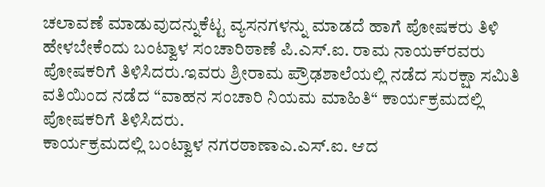ಚಲಾವಣೆ ಮಾಡುವುದನ್ನುಕೆಟ್ಟ ವ್ಯಸನಗಳನ್ನು ಮಾಡದೆ ಹಾಗೆ ಪೋಷಕರು ತಿಳಿ ಹೇಳಬೇಕೆಂದು ಬಂಟ್ವಾಳ ಸಂಚಾರಿಠಾಣೆ ಪಿ.ಎಸ್.ಐ. ರಾಮ ನಾಯಕ್‍ರವರು ಪೋಷಕರಿಗೆ ತಿಳಿಸಿದರು.ಇವರು ಶ್ರೀರಾಮ ಪ್ರೌಢಶಾಲೆಯಲ್ಲಿ ನಡೆದ ಸುರಕ್ಷಾ ಸಮಿತಿ ವತಿಯಿಂದ ನಡೆದ “ವಾಹನ ಸಂಚಾರಿ ನಿಯಮ ಮಾಹಿತಿ“ ಕಾರ್ಯಕ್ರಮದಲ್ಲಿ ಪೋಷಕರಿಗೆ ತಿಳಿಸಿದರು.
ಕಾರ್ಯಕ್ರಮದಲ್ಲಿ ಬಂಟ್ವಾಳ ನಗರಠಾಣಾಎ.ಎಸ್.ಐ. ಆದ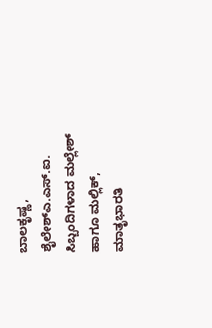ಬಾಲಕೃಷ್ಣ,
ಶೈಲೇಶ್‍ಎ.ಎಸ್.ಐ. ಸಿಬ್ಬಂದಿಗಳಾದ ಮಲ್ಲೇಶ್ ಹಾಗೂ ಮಲ್ಲಿಕ್, ಮಾತೃಭಾರತಿ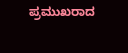ಪ್ರಮುಖರಾದ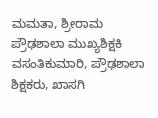ಮಮತಾ, ಶ್ರೀರಾಮ ಪ್ರೌಢಶಾಲಾ ಮುಖ್ಯಶಿಕ್ಷಕಿ ವಸಂತಿಕುಮಾರಿ, ಪ್ರೌಢಶಾಲಾ ಶಿಕ್ಷಕರು, ಖಾಸಗಿ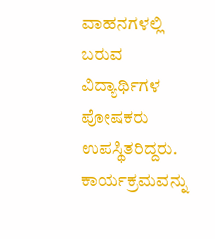ವಾಹನಗಳಲ್ಲಿ ಬರುವ ವಿದ್ಯಾರ್ಥಿಗಳ ಪೋಷಕರು ಉಪಸ್ಥಿತರಿದ್ದರು.
ಕಾರ್ಯಕ್ರಮವನ್ನು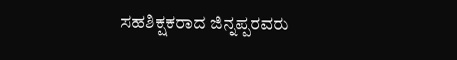ಸಹಶಿಕ್ಷಕರಾದ ಜಿನ್ನಪ್ಪರವರು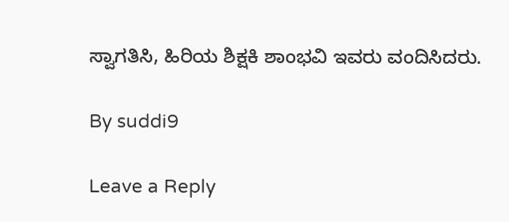ಸ್ವಾಗತಿಸಿ, ಹಿರಿಯ ಶಿಕ್ಷಕಿ ಶಾಂಭವಿ ಇವರು ವಂದಿಸಿದರು.

By suddi9

Leave a Reply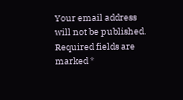Your email address will not be published. Required fields are marked *